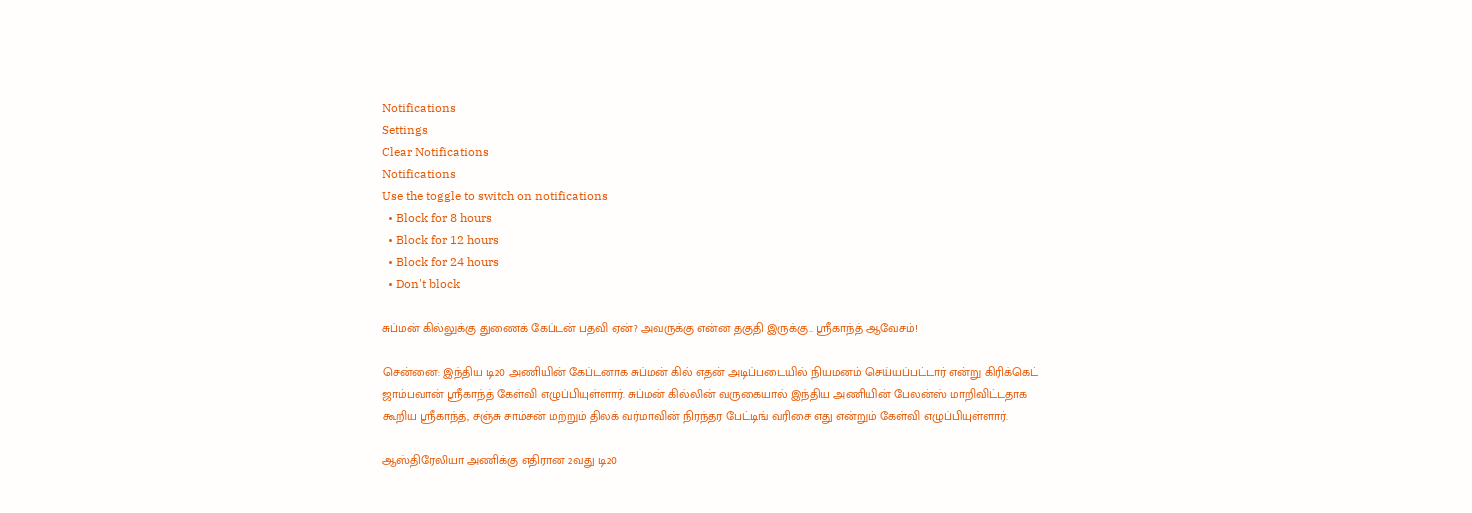Notifications
Settings
Clear Notifications
Notifications
Use the toggle to switch on notifications
  • Block for 8 hours
  • Block for 12 hours
  • Block for 24 hours
  • Don't block

சுப்மன் கில்லுக்கு துணைக் கேப்டன் பதவி ஏன்? அவருக்கு என்ன தகுதி இருக்கு.. ஸ்ரீகாந்த் ஆவேசம்!

சென்னை: இந்திய டி20 அணியின் கேப்டனாக சுப்மன் கில் எதன் அடிப்படையில் நியமனம் செய்யப்பட்டார் என்று கிரிக்கெட் ஜாம்பவான் ஸ்ரீகாந்த் கேள்வி எழுப்பியுள்ளார். சுப்மன் கில்லின் வருகையால் இந்திய அணியின் பேலன்ஸ் மாறிவிட்டதாக கூறிய ஸ்ரீகாந்த், சஞ்சு சாம்சன் மற்றும் திலக் வர்மாவின் நிரந்தர பேட்டிங் வரிசை எது என்றும் கேள்வி எழுப்பியுள்ளார்.

ஆஸ்திரேலியா அணிக்கு எதிரான 2வது டி20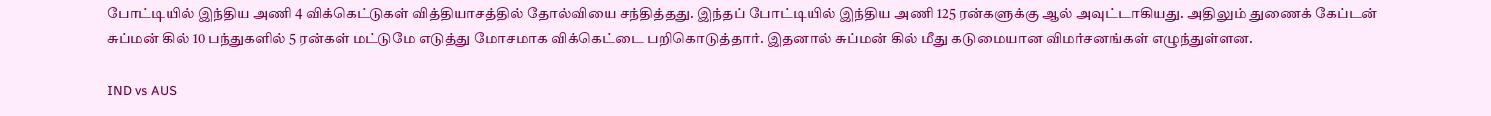போட்டியில் இந்திய அணி 4 விக்கெட்டுகள் வித்தியாசத்தில் தோல்வியை சந்தித்தது. இந்தப் போட்டியில் இந்திய அணி 125 ரன்களுக்கு ஆல் அவுட்டாகியது. அதிலும் துணைக் கேப்டன் சுப்மன் கில் 10 பந்துகளில் 5 ரன்கள் மட்டுமே எடுத்து மோசமாக விக்கெட்டை பறிகொடுத்தார். இதனால் சுப்மன் கில் மீது கடுமையான விமர்சனங்கள் எழுந்துள்ளன.

IND vs AUS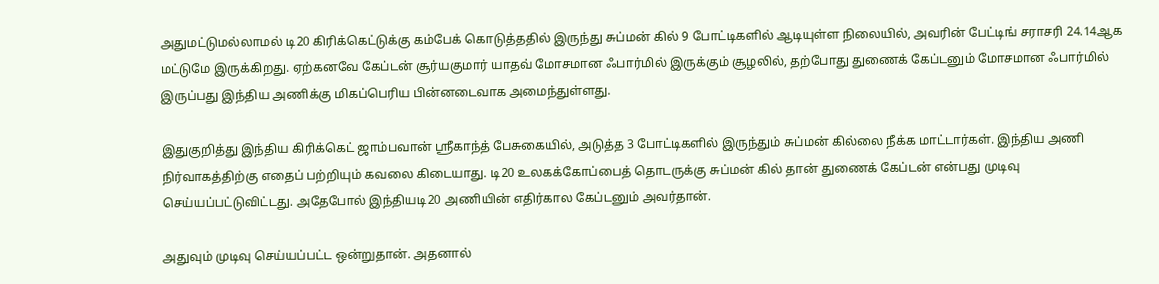அதுமட்டுமல்லாமல் டி20 கிரிக்கெட்டுக்கு கம்பேக் கொடுத்ததில் இருந்து சுப்மன் கில் 9 போட்டிகளில் ஆடியுள்ள நிலையில், அவரின் பேட்டிங் சராசரி 24.14ஆக மட்டுமே இருக்கிறது. ஏற்கனவே கேப்டன் சூர்யகுமார் யாதவ் மோசமான ஃபார்மில் இருக்கும் சூழலில், தற்போது துணைக் கேப்டனும் மோசமான ஃபார்மில் இருப்பது இந்திய அணிக்கு மிகப்பெரிய பின்னடைவாக அமைந்துள்ளது.

இதுகுறித்து இந்திய கிரிக்கெட் ஜாம்பவான் ஸ்ரீகாந்த் பேசுகையில், அடுத்த 3 போட்டிகளில் இருந்தும் சுப்மன் கில்லை நீக்க மாட்டார்கள். இந்திய அணி நிர்வாகத்திற்கு எதைப் பற்றியும் கவலை கிடையாது. டி20 உலகக்கோப்பைத் தொடருக்கு சுப்மன் கில் தான் துணைக் கேப்டன் என்பது முடிவு செய்யப்பட்டுவிட்டது. அதேபோல் இந்தியடி20 அணியின் எதிர்கால கேப்டனும் அவர்தான்.

அதுவும் முடிவு செய்யப்பட்ட ஒன்றுதான். அதனால்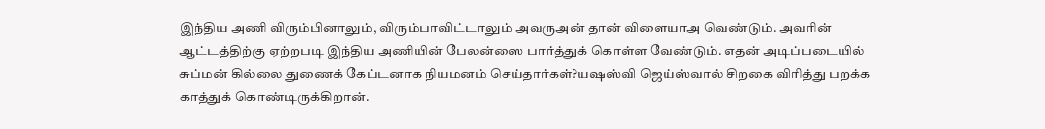இந்திய அணி விரும்பினாலும், விரும்பாவிட்டாலும் அவருஅன் தான் விளையாஅ வெண்டும். அவரின் ஆட்டத்திற்கு ஏற்றபடி இந்திய அணியின் பேலன்ஸை பார்த்துக் கொள்ள வேண்டும். எதன் அடிப்படையில் சுப்மன் கில்லை துணைக் கேப்டனாக நியமனம் செய்தார்கள்?யஷஸ்வி ஜெய்ஸ்வால் சிறகை விரித்து பறக்க காத்துக் கொண்டிருக்கிறான்.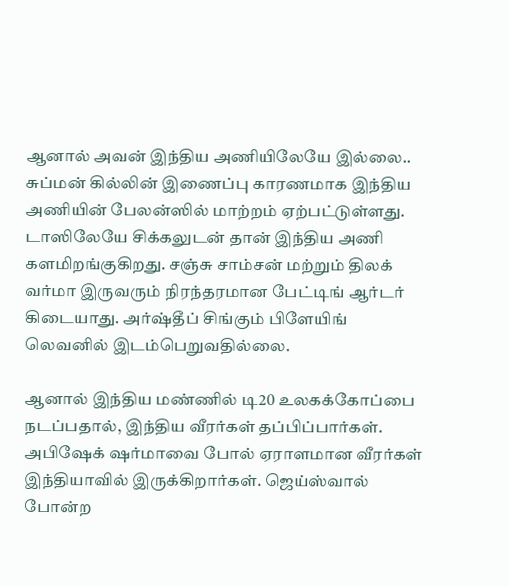ஆனால் அவன் இந்திய அணியிலேயே இல்லை.. சுப்மன் கில்லின் இணைப்பு காரணமாக இந்திய அணியின் பேலன்ஸில் மாற்றம் ஏற்பட்டுள்ளது. டாஸிலேயே சிக்கலுடன் தான் இந்திய அணி களமிறங்குகிறது. சஞ்சு சாம்சன் மற்றும் திலக் வர்மா இருவரும் நிரந்தரமான பேட்டிங் ஆர்டர் கிடையாது. அர்ஷ்தீப் சிங்கும் பிளேயிங் லெவனில் இடம்பெறுவதில்லை.

ஆனால் இந்திய மண்ணில் டி20 உலகக்கோப்பை நடப்பதால், இந்திய வீரர்கள் தப்பிப்பார்கள். அபிஷேக் ஷர்மாவை போல் ஏராளமான வீரர்கள் இந்தியாவில் இருக்கிறார்கள். ஜெய்ஸ்வால் போன்ற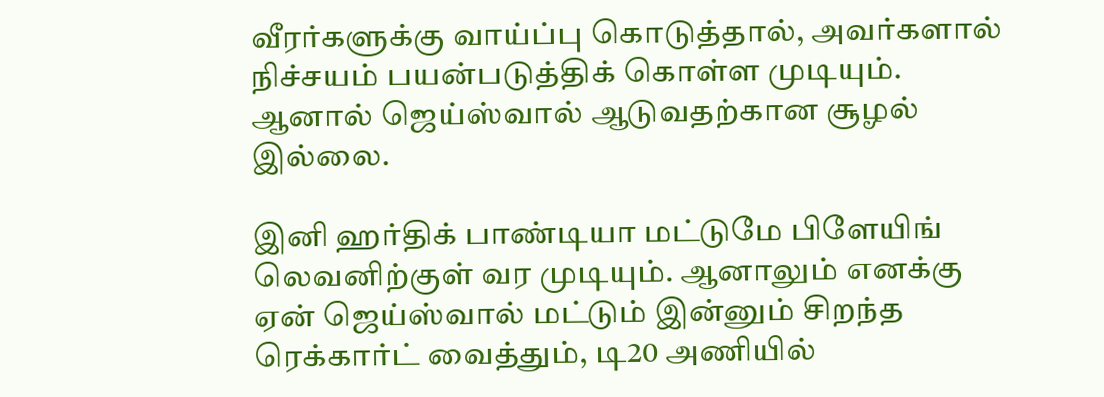வீரர்களுக்கு வாய்ப்பு கொடுத்தால், அவர்களால் நிச்சயம் பயன்படுத்திக் கொள்ள முடியும். ஆனால் ஜெய்ஸ்வால் ஆடுவதற்கான சூழல் இல்லை.

இனி ஹர்திக் பாண்டியா மட்டுமே பிளேயிங் லெவனிற்குள் வர முடியும். ஆனாலும் எனக்கு ஏன் ஜெய்ஸ்வால் மட்டும் இன்னும் சிறந்த ரெக்கார்ட் வைத்தும், டி20 அணியில்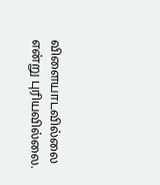விளையாடவில்லை என்று புரியவில்லை.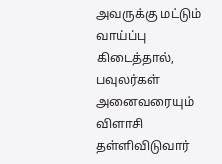அவருக்கு மட்டும் வாய்ப்பு கிடைத்தால், பவுலர்கள் அனைவரையும் விளாசி தள்ளிவிடுவார்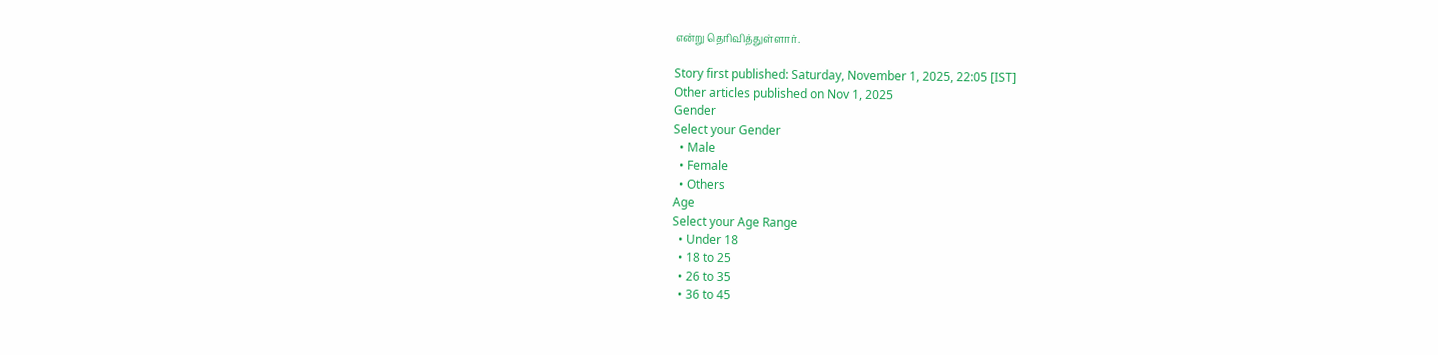என்று தெரிவித்துள்ளார்.

Story first published: Saturday, November 1, 2025, 22:05 [IST]
Other articles published on Nov 1, 2025
Gender
Select your Gender
  • Male
  • Female
  • Others
Age
Select your Age Range
  • Under 18
  • 18 to 25
  • 26 to 35
  • 36 to 45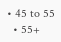• 45 to 55
  • 55+